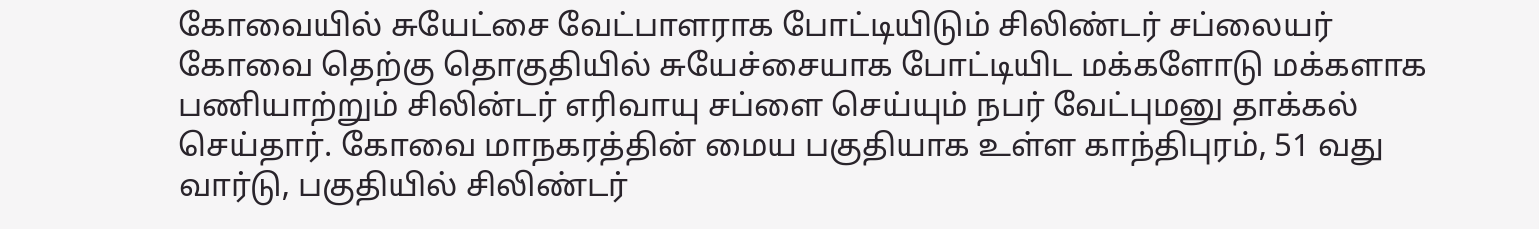கோவையில் சுயேட்சை வேட்பாளராக போட்டியிடும் சிலிண்டர் சப்லையர்
கோவை தெற்கு தொகுதியில் சுயேச்சையாக போட்டியிட மக்களோடு மக்களாக பணியாற்றும் சிலின்டர் எரிவாயு சப்ளை செய்யும் நபர் வேட்புமனு தாக்கல் செய்தார். கோவை மாநகரத்தின் மைய பகுதியாக உள்ள காந்திபுரம், 51 வது வார்டு, பகுதியில் சிலிண்டர்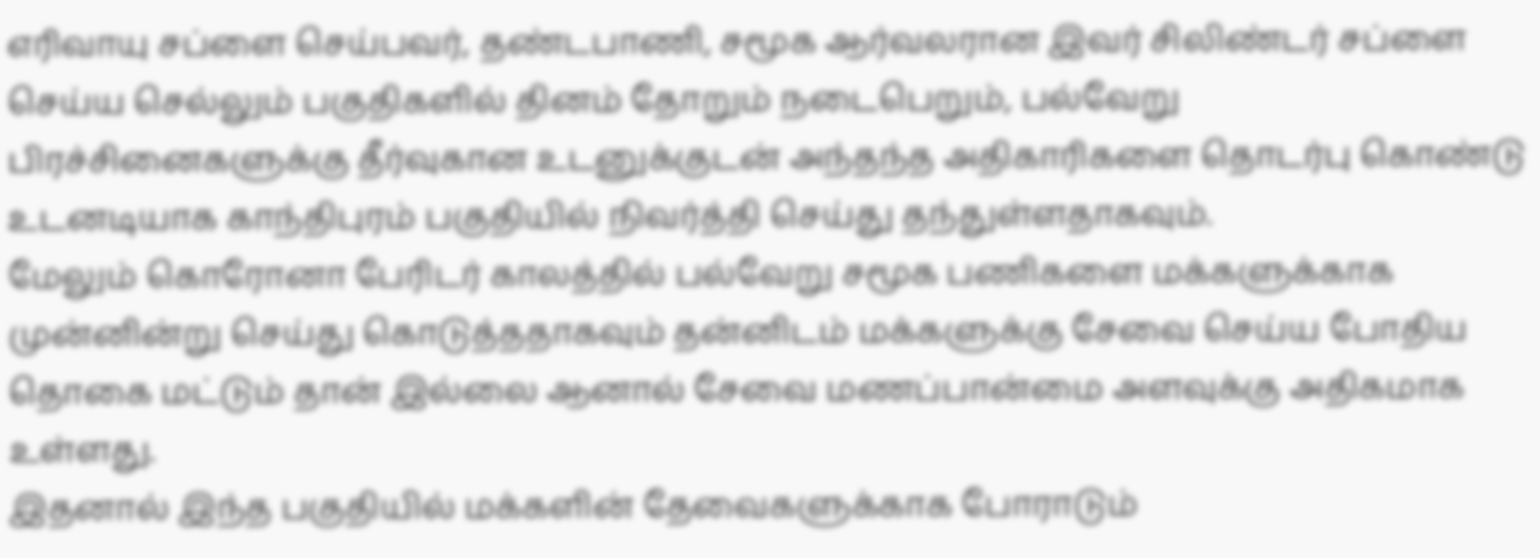எரிவாயு சப்ளை செய்பவர், தண்டபாணி, சமூக ஆர்வலரான இவர் சிலிண்டர் சப்ளை செய்ய செல்லும் பகுதிகளில் தினம் தோறும் நடைபெறும், பல்வேறு பிரச்சினைகளுக்கு தீர்வுகான உடனுக்குடன் அந்தந்த அதிகாரிகளை தொடர்பு கொண்டு உடனடியாக காந்திபுரம் பகுதியில் நிவர்த்தி செய்து தந்துள்ளதாகவும்.
மேலும் கொரோனா பேரிடர் காலத்தில் பல்வேறு சமூக பணிகளை மக்களுக்காக முன்னின்று செய்து கொடுத்ததாகவும் தன்னிடம் மக்களுக்கு சேவை செய்ய போதிய தொகை மட்டும் தான் இல்லை ஆனால் சேவை மணப்பான்மை அளவுக்கு அதிகமாக உள்ளது.
இதனால் இந்த பகுதியில் மக்களின் தேவைகளுக்காக போராடும்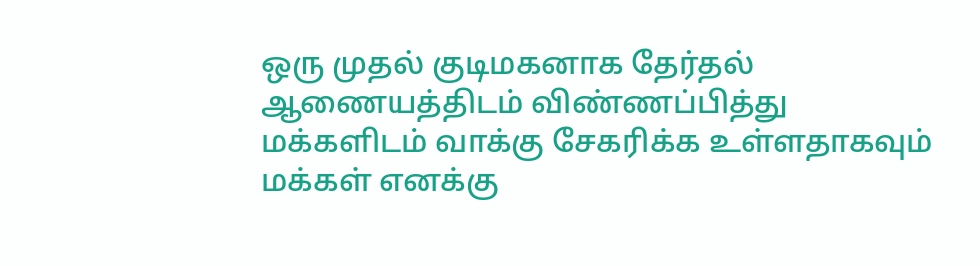ஒரு முதல் குடிமகனாக தேர்தல் ஆணையத்திடம் விண்ணப்பித்து மக்களிடம் வாக்கு சேகரிக்க உள்ளதாகவும் மக்கள் எனக்கு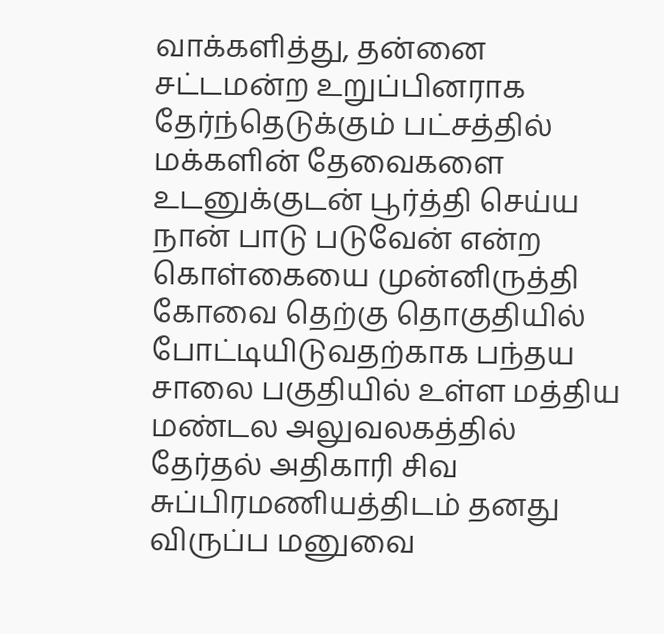வாக்களித்து, தன்னை சட்டமன்ற உறுப்பினராக தேர்ந்தெடுக்கும் பட்சத்தில் மக்களின் தேவைகளை உடனுக்குடன் பூர்த்தி செய்ய நான் பாடு படுவேன் என்ற கொள்கையை முன்னிருத்தி கோவை தெற்கு தொகுதியில் போட்டியிடுவதற்காக பந்தய சாலை பகுதியில் உள்ள மத்திய மண்டல அலுவலகத்தில் தேர்தல் அதிகாரி சிவ சுப்பிரமணியத்திடம் தனது விருப்ப மனுவை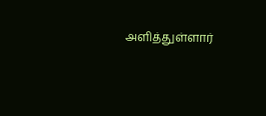அளித்துள்ளார்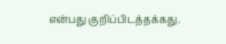என்பது குறிப்பிடத்தக்கது.